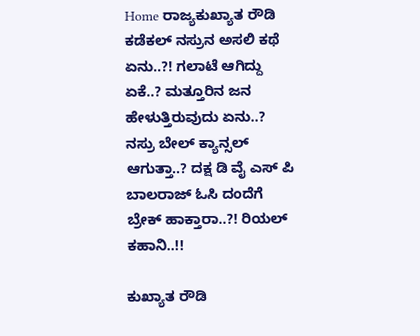Home ರಾಜ್ಯಕುಖ್ಯಾತ ರೌಡಿ ಕಡೆಕಲ್ ನಸ್ರುನ ಅಸಲಿ ಕಥೆ ಏನು..?! ಗಲಾಟೆ ಆಗಿದ್ದು ಏಕೆ..? ಮತ್ತೂರಿನ ಜನ ಹೇಳುತ್ತಿರುವುದು ಏನು..? ನಸ್ರು ಬೇಲ್ ಕ್ಯಾನ್ಸಲ್ ಆಗುತ್ತಾ..? ದಕ್ಷ ಡಿ ವೈ ಎಸ್ ಪಿ ಬಾಲರಾಜ್ ಓಸಿ ದಂದೆಗೆ ಬ್ರೇಕ್ ಹಾಕ್ತಾರಾ..?! ರಿಯಲ್ ಕಹಾನಿ..!!

ಕುಖ್ಯಾತ ರೌಡಿ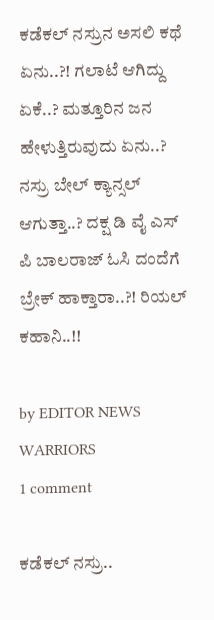ಕಡೆಕಲ್ ನಸ್ರುನ ಅಸಲಿ ಕಥೆ ಏನು..?! ಗಲಾಟೆ ಆಗಿದ್ದು ಏಕೆ..? ಮತ್ತೂರಿನ ಜನ ಹೇಳುತ್ತಿರುವುದು ಏನು..? ನಸ್ರು ಬೇಲ್ ಕ್ಯಾನ್ಸಲ್ ಆಗುತ್ತಾ..? ದಕ್ಷ ಡಿ ವೈ ಎಸ್ ಪಿ ಬಾಲರಾಜ್ ಓಸಿ ದಂದೆಗೆ ಬ್ರೇಕ್ ಹಾಕ್ತಾರಾ..?! ರಿಯಲ್ ಕಹಾನಿ..!!

by EDITOR NEWS WARRIORS
1 comment

ಕಡೆಕಲ್ ನಸ್ರು..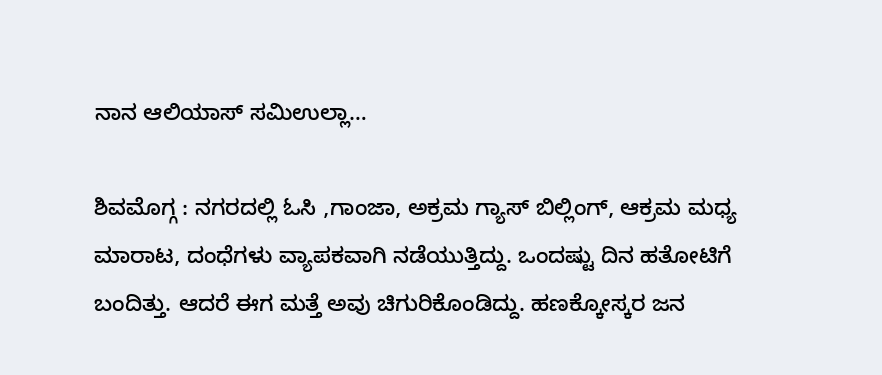ನಾನ ಆಲಿಯಾಸ್ ಸಮಿಉಲ್ಲಾ…

ಶಿವಮೊಗ್ಗ : ನಗರದಲ್ಲಿ ಓಸಿ ,ಗಾಂಜಾ, ಅಕ್ರಮ ಗ್ಯಾಸ್ ಬಿಲ್ಲಿಂಗ್, ಆಕ್ರಮ ಮಧ್ಯ ಮಾರಾಟ, ದಂಧೆಗಳು ವ್ಯಾಪಕವಾಗಿ ನಡೆಯುತ್ತಿದ್ದು. ಒಂದಷ್ಟು ದಿನ ಹತೋಟಿಗೆ ಬಂದಿತ್ತು. ಆದರೆ ಈಗ ಮತ್ತೆ ಅವು ಚಿಗುರಿಕೊಂಡಿದ್ದು. ಹಣಕ್ಕೋಸ್ಕರ ಜನ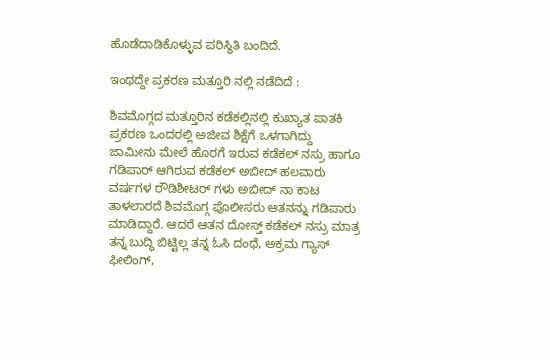ಹೊಡೆದಾಡಿಕೊಳ್ಳುವ ಪರಿಸ್ಥಿತಿ ಬಂದಿದೆ.

ಇಂಥದ್ದೇ ಪ್ರಕರಣ ಮತ್ತೂರಿ ನಲ್ಲಿ ನಡೆದಿದೆ :

ಶಿವಮೊಗ್ಗದ ಮತ್ತೂರಿನ ಕಡೆಕಲ್ಲಿನಲ್ಲಿ ಕುಖ್ಯಾತ ಪಾತಕಿ ಪ್ರಕರಣ ಒಂದರಲ್ಲಿ ಅಜೀವ ಶಿಕ್ಷೆಗೆ ಒಳಗಾಗಿದ್ದು ಜಾಮೀನು ಮೇಲೆ ಹೊರಗೆ ಇರುವ ಕಡೆಕಲ್ ನಸ್ರು ಹಾಗೂ ಗಡಿಪಾರ್ ಆಗಿರುವ ಕಡೆಕಲ್ ಅಬೀದ್ ಹಲವಾರು ವರ್ಷಗಳ ರೌಡಿಶೀಟರ್ ಗಳು ಅಬೀದ್ ನಾ ಕಾಟ ತಾಳಲಾರದೆ ಶಿವಮೊಗ್ಗ ಪೊಲೀಸರು ಆತನನ್ನು ಗಡಿಪಾರು ಮಾಡಿದ್ದಾರೆ. ಆದರೆ ಆತನ ದೋಸ್ತ್ ಕಡೆಕಲ್ ನಸ್ರು ಮಾತ್ರ ತನ್ನ ಬುದ್ಧಿ ಬಿಟ್ಟಿಲ್ಲ ತನ್ನ ಓಸಿ ದಂಧೆ, ಅಕ್ರಮ ಗ್ಯಾಸ್ ಫೀಲಿಂಗ್,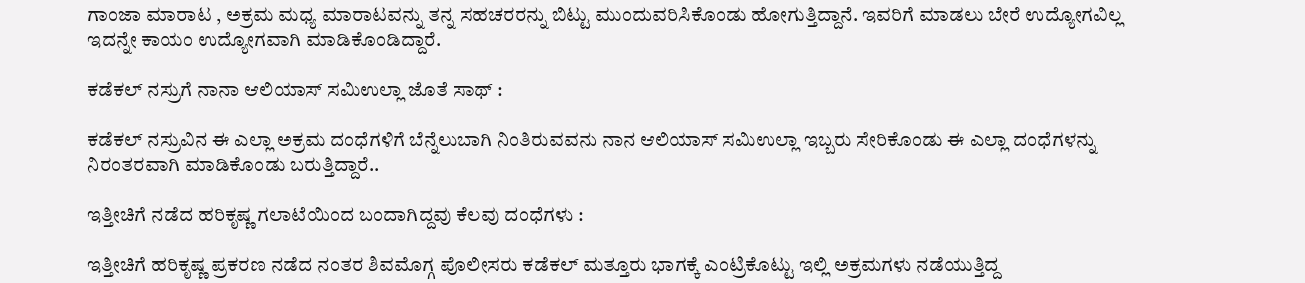ಗಾಂಜಾ ಮಾರಾಟ , ಅಕ್ರಮ ಮಧ್ಯ ಮಾರಾಟವನ್ನು ತನ್ನ ಸಹಚರರನ್ನು ಬಿಟ್ಟು ಮುಂದುವರಿಸಿಕೊಂಡು ಹೋಗುತ್ತಿದ್ದಾನೆ. ಇವರಿಗೆ ಮಾಡಲು ಬೇರೆ ಉದ್ಯೋಗವಿಲ್ಲ ಇದನ್ನೇ ಕಾಯಂ ಉದ್ಯೋಗವಾಗಿ ಮಾಡಿಕೊಂಡಿದ್ದಾರೆ.

ಕಡೆಕಲ್ ನಸ್ರುಗೆ ನಾನಾ ಆಲಿಯಾಸ್ ಸಮಿಉಲ್ಲಾ ಜೊತೆ ಸಾಥ್ :

ಕಡೆಕಲ್ ನಸ್ರುವಿನ ಈ ಎಲ್ಲಾ ಅಕ್ರಮ ದಂಧೆಗಳಿಗೆ ಬೆನ್ನೆಲುಬಾಗಿ ನಿಂತಿರುವವನು ನಾನ ಆಲಿಯಾಸ್ ಸಮಿಉಲ್ಲಾ ಇಬ್ಬರು ಸೇರಿಕೊಂಡು ಈ ಎಲ್ಲಾ ದಂಧೆಗಳನ್ನು ನಿರಂತರವಾಗಿ ಮಾಡಿಕೊಂಡು ಬರುತ್ತಿದ್ದಾರೆ..

ಇತ್ತೀಚಿಗೆ ನಡೆದ ಹರಿಕೃಷ್ಣ ಗಲಾಟೆಯಿಂದ ಬಂದಾಗಿದ್ದವು ಕೆಲವು ದಂಧೆಗಳು :

ಇತ್ತೀಚಿಗೆ ಹರಿಕೃಷ್ಣ ಪ್ರಕರಣ ನಡೆದ ನಂತರ ಶಿವಮೊಗ್ಗ ಪೊಲೀಸರು ಕಡೆಕಲ್ ಮತ್ತೂರು ಭಾಗಕ್ಕೆ ಎಂಟ್ರಿಕೊಟ್ಟು ಇಲ್ಲಿ ಅಕ್ರಮಗಳು ನಡೆಯುತ್ತಿದ್ದ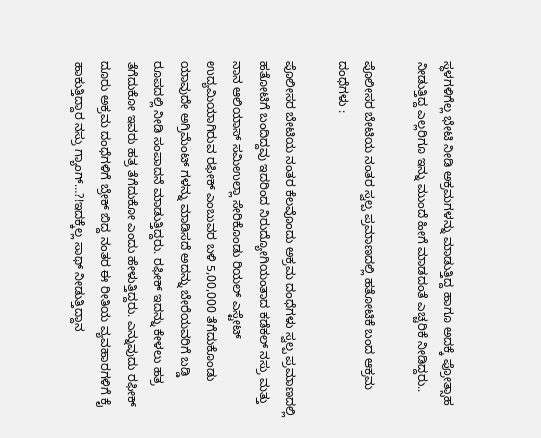ಸ್ಥಳಗಳಿಗೆಲ್ಲ ಭೇಟಿ ನೀಡಿ ಅಕ್ರಮಗಳನ್ನು ಮಾಡುತ್ತಿದ್ದ ಹಾಗೂ ಅದಕ್ಕೆ ಪ್ರೋತ್ಸಾಹ ನೀಡುತ್ತಿದ್ದ ಎಲ್ಲರಿಗೂ ಇನ್ನು ಮುಂದೆ ಹೀಗೆ ಮಾಡದಂತೆ ಎಚ್ಚರಿಕೆ ನೀಡಿದ್ದರು..

ಪೊಲೀಸರ ಬೇಟಿಯ ನಂತರ ಸ್ವಲ್ಪ ಪ್ರಮಾಣದಲ್ಲಿ ಹತೋಟಿಕೆ ಬಂದ ಆಕ್ರಮ ದಂಧೆಗಳು :

ಪೊಲೀಸರ ಬೇಟಿಯ ನಂತರ ಕೆಲವೊಂದು ಅಕ್ರಮ ದಂಧೆಗಳು ಸ್ವಲ್ಪ ಪ್ರಮಾಣದಲ್ಲಿ ಹತೋಟಿಗೆ ಬಂದಿದ್ದವು ಇದರಿಂದ ನಿರುದ್ಯೋಗಿಯಂತಾದ ಕಡೆಕಲ್ ನಸ್ರು ಮತ್ತು ನಾನ ಆಲಿಯಾಸ್ ಸಮಿಉಲ್ಲಾ ಸೇರಿಕೊಂಡು ರಿಯಲ್ ಎಸ್ಟೇಟ್ ಉದ್ಯಮಿಯಾಗಿರುವ ರಫೀಕ್ ಎಂಬುವರ ಬಳಿ 5,00,000 ತೆಗೆದುಕೊಂಡು ಯಾವುದೇ ಅಗ್ರಿಮೆಂಟ್ ಗಳನ್ನು ಮಾಡಿಸದೆ ಅದನ್ನು ಬೇರೆಯವರಿಗೆ ಬಡ್ಡಿ ರೂಪದಲ್ಲಿ ನೀಡಿ ಸಂಪಾದನೆ ಮಾಡುತ್ತಿದ್ದರು. ರಫೀಕ್ ಇದನ್ನು ಕೇಳಲು ಹತ್ರ ತೆಗೆದುಕೋ ಇವರು ಹತ್ರ ತೆಗೆದುಕೋ ಎಂದು ಹೇಳುತ್ತಿದ್ದರು. ಎನ್ನುವುದು ರಫೀಕ್ ದೂರು ಅಕ್ರಮ ದಂಧೆಗಳಿಗೆ ಬ್ರೇಕ್ ಬಿದ್ದ ನಂತರ ಈ ರೀತಿಯ ವ್ಯವಹಾರಗಳಿಗೆ ಕೈ ಹಾಕುತ್ತಿದ್ದಾರ ನಸ್ರು ಗ್ಯಾಂಗ್…?!ಇದಕ್ಕೆಲ್ಲ ಸಾಥ್ ನೀಡುತ್ತಿದ್ದಾನ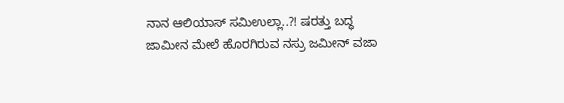ನಾನ ಆಲಿಯಾಸ್ ಸಮಿಉಲ್ಲಾ..?! ಷರತ್ತು ಬದ್ಧ ಜಾಮೀನ ಮೇಲೆ ಹೊರಗಿರುವ ನಸ್ರು ಜಮೀನ್ ವಜಾ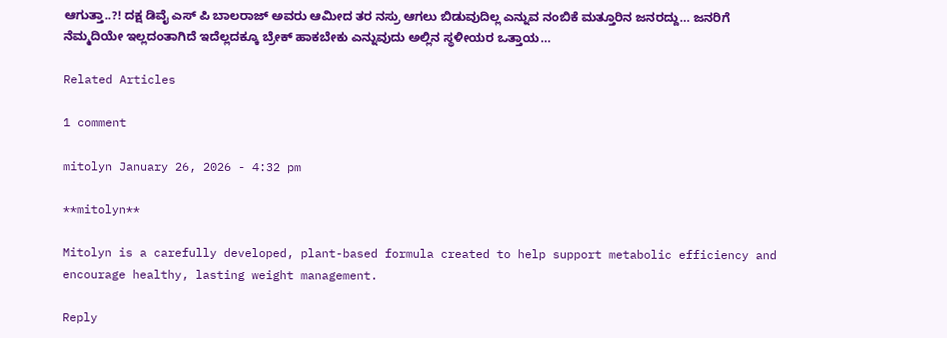ಆಗುತ್ತಾ..?! ದಕ್ಷ ಡಿವೈ ಎಸ್ ಪಿ ಬಾಲರಾಜ್ ಅವರು ಆಮೀದ ತರ ನಸ್ರು ಆಗಲು ಬಿಡುವುದಿಲ್ಲ ಎನ್ನುವ ನಂಬಿಕೆ ಮತ್ತೂರಿನ ಜನರದ್ದು… ಜನರಿಗೆ ನೆಮ್ಮದಿಯೇ ಇಲ್ಲದಂತಾಗಿದೆ ಇದೆಲ್ಲದಕ್ಕೂ ಬ್ರೇಕ್ ಹಾಕಬೇಕು ಎನ್ನುವುದು ಅಲ್ಲಿನ ಸ್ಥಳೀಯರ ಒತ್ತಾಯ…

Related Articles

1 comment

mitolyn January 26, 2026 - 4:32 pm

**mitolyn**

Mitolyn is a carefully developed, plant-based formula created to help support metabolic efficiency and encourage healthy, lasting weight management.

Reply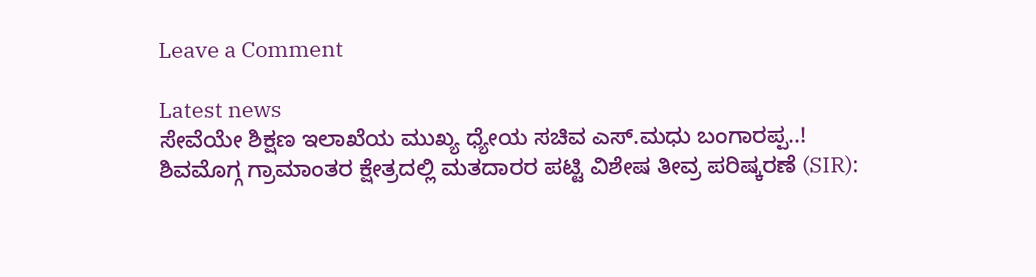Leave a Comment

Latest news
ಸೇವೆಯೇ ಶಿಕ್ಷಣ ಇಲಾಖೆಯ ಮುಖ್ಯ ಧ್ಯೇಯ ಸಚಿವ ಎಸ್.ಮಧು ಬಂಗಾರಪ್ಪ..! ಶಿವಮೊಗ್ಗ ಗ್ರಾಮಾಂತರ ಕ್ಷೇತ್ರದಲ್ಲಿ ಮತದಾರರ ಪಟ್ಟಿ ವಿಶೇಷ ತೀವ್ರ ಪರಿಷ್ಕರಣೆ (SIR):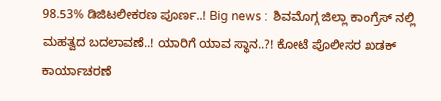98.53% ಡಿಜಿಟಲೀಕರಣ ಪೂರ್ಣ..! Big news :  ಶಿವಮೊಗ್ಗ ಜಿಲ್ಲಾ ಕಾಂಗ್ರೆಸ್ ನಲ್ಲಿ  ಮಹತ್ವದ ಬದಲಾವಣೆ..! ಯಾರಿಗೆ ಯಾವ ಸ್ಥಾನ..?! ಕೋಟೆ ಪೊಲೀಸರ ಖಡಕ್ ಕಾರ್ಯಾಚರಣೆ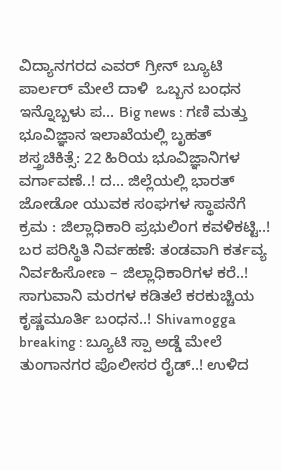ವಿದ್ಯಾನಗರದ ಎವರ್ ಗ್ರೀನ್ ಬ್ಯೂಟಿ ಪಾರ್ಲರ್ ಮೇಲೆ ದಾಳಿ  ಒಬ್ಬನ ಬಂಧನ ಇನ್ನೊಬ್ಬಳು ಪ... Big news : ಗಣಿ ಮತ್ತು ಭೂವಿಜ್ಞಾನ ಇಲಾಖೆಯಲ್ಲಿ ಬೃಹತ್ ಶಸ್ತ್ರಚಿಕಿತ್ಸೆ: 22 ಹಿರಿಯ ಭೂವಿಜ್ಞಾನಿಗಳ ವರ್ಗಾವಣೆ..! ದ... ಜಿಲ್ಲೆಯಲ್ಲಿ ಭಾರತ್ ಜೋಡೋ ಯುವಕ ಸಂಘಗಳ ಸ್ಥಾಪನೆಗೆ ಕ್ರಮ : ಜಿಲ್ಲಾಧಿಕಾರಿ ಪ್ರಭುಲಿಂಗ ಕವಳಿಕಟ್ಟಿ..! ಬರ ಪರಿಸ್ಥಿತಿ ನಿರ್ವಹಣೆ: ತಂಡವಾಗಿ ಕರ್ತವ್ಯ ನಿರ್ವಹಿಸೋಣ – ಜಿಲ್ಲಾಧಿಕಾರಿಗಳ ಕರೆ..! ಸಾಗುವಾನಿ ಮರಗಳ ಕಡಿತಲೆ ಕರಕುಚ್ಚಿಯ ಕೃಷ್ಣಮೂರ್ತಿ ಬಂಧನ..! Shivamogga breaking : ಬ್ಯೂಟಿ ಸ್ಪಾ ಅಡ್ಡೆ ಮೇಲೆ ತುಂಗಾನಗರ ಪೊಲೀಸರ ರೈಡ್..! ಉಳಿದ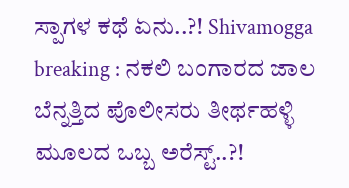ಸ್ಪಾಗಳ ಕಥೆ ಏನು..?! Shivamogga breaking : ನಕಲಿ ಬಂಗಾರದ ಜಾಲ ಬೆನ್ನತ್ತಿದ ಪೊಲೀಸರು ತೀರ್ಥಹಳ್ಳಿ ಮೂಲದ ಒಬ್ಬ ಅರೆಸ್ಟ್..?!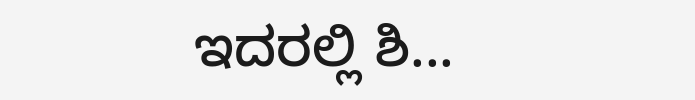ಇದರಲ್ಲಿ ಶಿ...